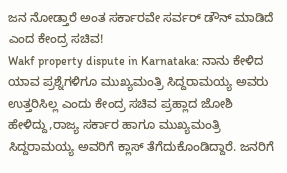ಜನ ನೋಡ್ತಾರೆ ಅಂತ ಸರ್ಕಾರವೇ ಸರ್ವರ್ ಡೌನ್ ಮಾಡಿದೆ ಎಂದ ಕೇಂದ್ರ ಸಚಿವ!
Wakf property dispute in Karnataka: ನಾನು ಕೇಳಿದ ಯಾವ ಪ್ರಶ್ನೆಗಳಿಗೂ ಮುಖ್ಯಮಂತ್ರಿ ಸಿದ್ದರಾಮಯ್ಯ ಅವರು ಉತ್ತರಿಸಿಲ್ಲ ಎಂದು ಕೇಂದ್ರ ಸಚಿವ ಪ್ರಹ್ಲಾದ ಜೋಶಿ ಹೇಳಿದ್ದು,ರಾಜ್ಯ ಸರ್ಕಾರ ಹಾಗೂ ಮುಖ್ಯಮಂತ್ರಿ ಸಿದ್ದರಾಮಯ್ಯ ಅವರಿಗೆ ಕ್ಲಾಸ್ ತೆಗೆದುಕೊಂಡಿದ್ದಾರೆ. ಜನರಿಗೆ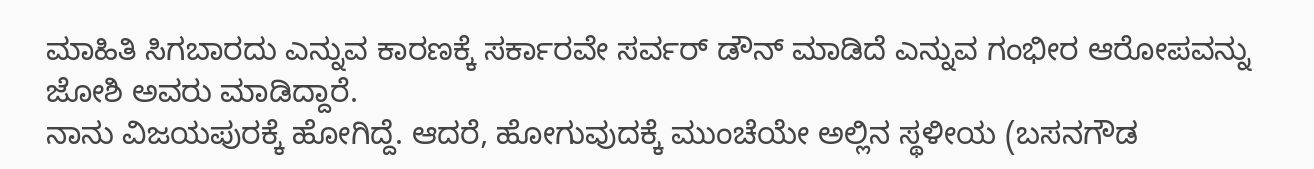ಮಾಹಿತಿ ಸಿಗಬಾರದು ಎನ್ನುವ ಕಾರಣಕ್ಕೆ ಸರ್ಕಾರವೇ ಸರ್ವರ್ ಡೌನ್ ಮಾಡಿದೆ ಎನ್ನುವ ಗಂಭೀರ ಆರೋಪವನ್ನು ಜೋಶಿ ಅವರು ಮಾಡಿದ್ದಾರೆ.
ನಾನು ವಿಜಯಪುರಕ್ಕೆ ಹೋಗಿದ್ದೆ. ಆದರೆ, ಹೋಗುವುದಕ್ಕೆ ಮುಂಚೆಯೇ ಅಲ್ಲಿನ ಸ್ಥಳೀಯ (ಬಸನಗೌಡ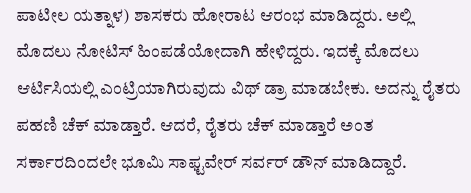ಪಾಟೀಲ ಯತ್ನಾಳ) ಶಾಸಕರು ಹೋರಾಟ ಆರಂಭ ಮಾಡಿದ್ದರು. ಅಲ್ಲಿ ಮೊದಲು ನೋಟಿಸ್ ಹಿಂಪಡೆಯೋದಾಗಿ ಹೇಳಿದ್ದರು. ಇದಕ್ಕೆ ಮೊದಲು ಆರ್ಟಿಸಿಯಲ್ಲಿ ಎಂಟ್ರಿಯಾಗಿರುವುದು ವಿಥ್ ಡ್ರಾ ಮಾಡಬೇಕು. ಅದನ್ನು ರೈತರು ಪಹಣಿ ಚೆಕ್ ಮಾಡ್ತಾರೆ. ಆದರೆ, ರೈತರು ಚೆಕ್ ಮಾಡ್ತಾರೆ ಅಂತ ಸರ್ಕಾರದಿಂದಲೇ ಭೂಮಿ ಸಾಫ್ಟವೇರ್ ಸರ್ವರ್ ಡೌನ್ ಮಾಡಿದ್ದಾರೆ.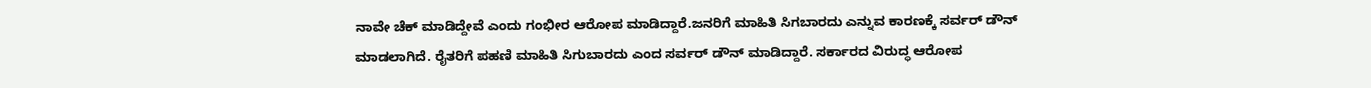ನಾವೇ ಚೆಕ್ ಮಾಡಿದ್ದೇವೆ ಎಂದು ಗಂಭೀರ ಆರೋಪ ಮಾಡಿದ್ದಾರೆ.ಜನರಿಗೆ ಮಾಹಿತಿ ಸಿಗಬಾರದು ಎನ್ನುವ ಕಾರಣಕ್ಕೆ ಸರ್ವರ್ ಡೌನ್ ಮಾಡಲಾಗಿದೆ. ರೈತರಿಗೆ ಪಹಣಿ ಮಾಹಿತಿ ಸಿಗುಬಾರದು ಎಂದ ಸರ್ವರ್ ಡೌನ್ ಮಾಡಿದ್ದಾರೆ. ಸರ್ಕಾರದ ವಿರುದ್ಧ ಆರೋಪ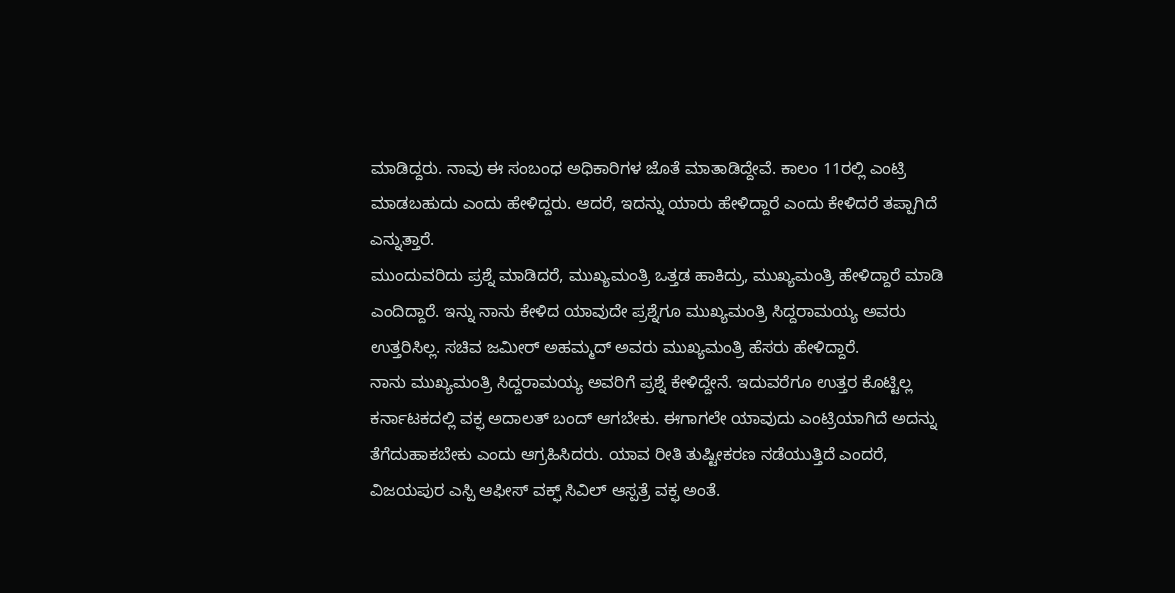ಮಾಡಿದ್ದರು. ನಾವು ಈ ಸಂಬಂಧ ಅಧಿಕಾರಿಗಳ ಜೊತೆ ಮಾತಾಡಿದ್ದೇವೆ. ಕಾಲಂ 11ರಲ್ಲಿ ಎಂಟ್ರಿ ಮಾಡಬಹುದು ಎಂದು ಹೇಳಿದ್ದರು. ಆದರೆ, ಇದನ್ನು ಯಾರು ಹೇಳಿದ್ದಾರೆ ಎಂದು ಕೇಳಿದರೆ ತಪ್ಪಾಗಿದೆ ಎನ್ನುತ್ತಾರೆ.
ಮುಂದುವರಿದು ಪ್ರಶ್ನೆ ಮಾಡಿದರೆ, ಮುಖ್ಯಮಂತ್ರಿ ಒತ್ತಡ ಹಾಕಿದ್ರು, ಮುಖ್ಯಮಂತ್ರಿ ಹೇಳಿದ್ದಾರೆ ಮಾಡಿ ಎಂದಿದ್ದಾರೆ. ಇನ್ನು ನಾನು ಕೇಳಿದ ಯಾವುದೇ ಪ್ರಶ್ನೆಗೂ ಮುಖ್ಯಮಂತ್ರಿ ಸಿದ್ದರಾಮಯ್ಯ ಅವರು ಉತ್ತರಿಸಿಲ್ಲ. ಸಚಿವ ಜಮೀರ್ ಅಹಮ್ಮದ್ ಅವರು ಮುಖ್ಯಮಂತ್ರಿ ಹೆಸರು ಹೇಳಿದ್ದಾರೆ.
ನಾನು ಮುಖ್ಯಮಂತ್ರಿ ಸಿದ್ದರಾಮಯ್ಯ ಅವರಿಗೆ ಪ್ರಶ್ನೆ ಕೇಳಿದ್ದೇನೆ. ಇದುವರೆಗೂ ಉತ್ತರ ಕೊಟ್ಟಿಲ್ಲ ಕರ್ನಾಟಕದಲ್ಲಿ ವಕ್ಫ ಅದಾಲತ್ ಬಂದ್ ಆಗಬೇಕು. ಈಗಾಗಲೇ ಯಾವುದು ಎಂಟ್ರಿಯಾಗಿದೆ ಅದನ್ನು ತೆಗೆದುಹಾಕಬೇಕು ಎಂದು ಆಗ್ರಹಿಸಿದರು. ಯಾವ ರೀತಿ ತುಷ್ಟೀಕರಣ ನಡೆಯುತ್ತಿದೆ ಎಂದರೆ, ವಿಜಯಪುರ ಎಸ್ಪಿ ಆಫೀಸ್ ವಕ್ಫ್ ಸಿವಿಲ್ ಆಸ್ಪತ್ರೆ ವಕ್ಫ ಅಂತೆ.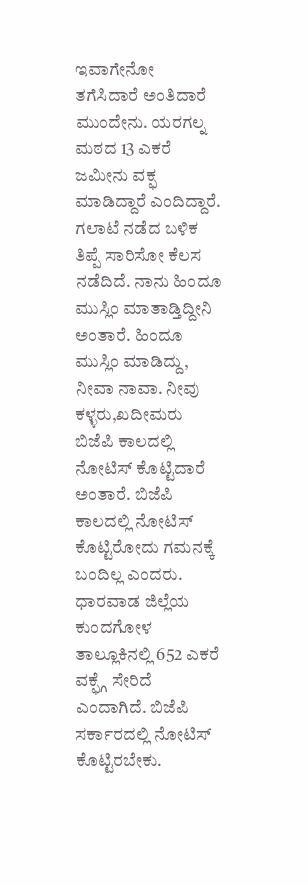ಇವಾಗೇನೋ ತಗೆಸಿದಾರೆ ಅಂತಿದಾರೆ ಮುಂದೇನು. ಯರಗಲ್ನ ಮಠದ 13 ಎಕರೆ ಜಮೀನು ವಕ್ಫ ಮಾಡಿದ್ದಾರೆ ಎಂದಿದ್ದಾರೆ.
ಗಲಾಟೆ ನಡೆದ ಬಳಿಕ ತಿಪ್ಪೆ ಸಾರಿಸೋ ಕೆಲಸ ನಡೆದಿದೆ. ನಾನು ಹಿಂದೂ ಮುಸ್ಲಿಂ ಮಾತಾಡ್ತಿದ್ದೀನಿ ಅಂತಾರೆ. ಹಿಂದೂ ಮುಸ್ಲಿಂ ಮಾಡಿದ್ದು, ನೀವಾ ನಾವಾ. ನೀವು ಕಳ್ಳರು,ಖದೀಮರು ಬಿಜೆಪಿ ಕಾಲದಲ್ಲಿ ನೋಟಿಸ್ ಕೊಟ್ಟಿದಾರೆ ಅಂತಾರೆ. ಬಿಜೆಪಿ ಕಾಲದಲ್ಲಿ ನೋಟಿಸ್ ಕೊಟ್ಟಿರೋದು ಗಮನಕ್ಕೆ ಬಂದಿಲ್ಲ ಎಂದರು.
ಧಾರವಾಡ ಜಿಲ್ಲೆಯ ಕುಂದಗೋಳ ತಾಲ್ಲೂಕಿನಲ್ಲಿ 652 ಎಕರೆ ವಕ್ಫ್ಗೆ ಸೇರಿದೆ ಎಂದಾಗಿದೆ. ಬಿಜೆಪಿ ಸರ್ಕಾರದಲ್ಲಿ ನೋಟಿಸ್ ಕೊಟ್ಟಿರಬೇಕು.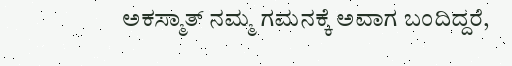ಅಕಸ್ಮಾತ್ ನಮ್ಮ ಗಮನಕ್ಕೆ ಅವಾಗ ಬಂದಿದ್ದರೆ,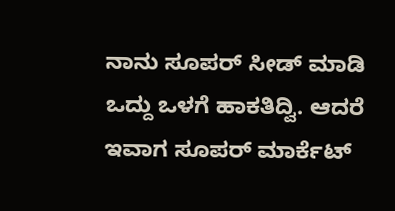ನಾನು ಸೂಪರ್ ಸೀಡ್ ಮಾಡಿ ಒದ್ದು ಒಳಗೆ ಹಾಕತಿದ್ವಿ. ಆದರೆ ಇವಾಗ ಸೂಪರ್ ಮಾರ್ಕೆಟ್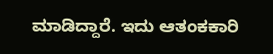ಮಾಡಿದ್ದಾರೆ. ಇದು ಆತಂಕಕಾರಿ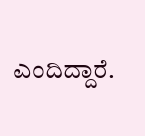ಎಂದಿದ್ದಾರೆ.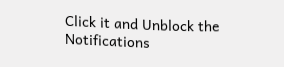Click it and Unblock the Notifications